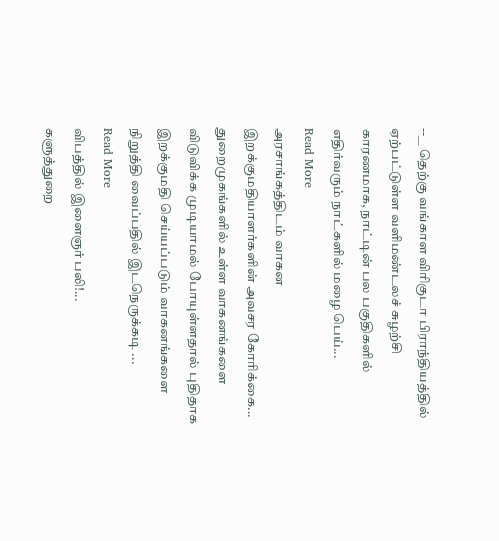--__ தெற்கு வங்காள விரிகுடா பிராந்தியத்தில் ஏற்பட்டுள்ள வளிமண்டலச் சுழற்சி காரணமாக, நாட்டின் பல பகுதிகளில் எதிர்வரும் நாட்களில் மழை பெய்...
Read More
அரசாங்கத்திடம் வாகன இறக்குமதியாளர்களின் அவசர கோரிக்கை...
துறைமுகங்களில் உள்ள வாகனங்களை விடுவிக்க முடியாமல் போயுள்ளதால் புதிதாக இறக்குமதி செய்யப்படும் வாகனங்களை நிறுத்தி வைப்பதில் இடநெருக்கடி ...
Read More
விபத்தில் இளைஞர் பலி!...
களுத்துறை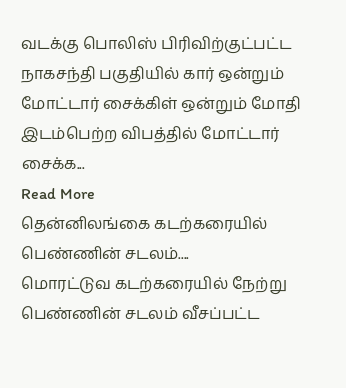வடக்கு பொலிஸ் பிரிவிற்குட்பட்ட நாகசந்தி பகுதியில் கார் ஒன்றும் மோட்டார் சைக்கிள் ஒன்றும் மோதி இடம்பெற்ற விபத்தில் மோட்டார் சைக்க...
Read More
தென்னிலங்கை கடற்கரையில் பெண்ணின் சடலம்....
மொரட்டுவ கடற்கரையில் நேற்று பெண்ணின் சடலம் வீசப்பட்ட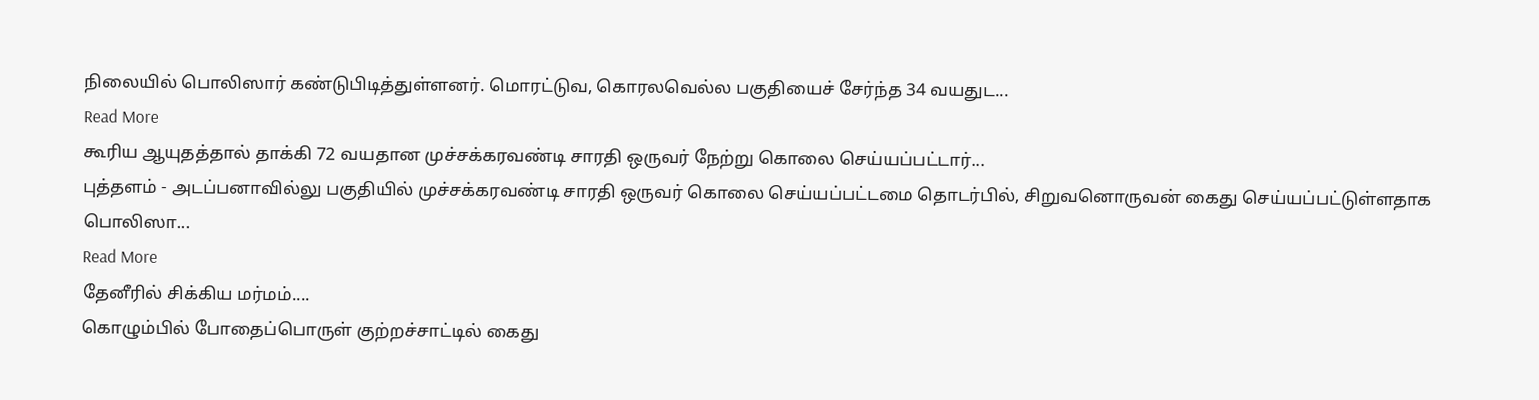நிலையில் பொலிஸார் கண்டுபிடித்துள்ளனர். மொரட்டுவ, கொரலவெல்ல பகுதியைச் சேர்ந்த 34 வயதுட...
Read More
கூரிய ஆயுதத்தால் தாக்கி 72 வயதான முச்சக்கரவண்டி சாரதி ஒருவர் நேற்று கொலை செய்யப்பட்டார்...
புத்தளம் - அடப்பனாவில்லு பகுதியில் முச்சக்கரவண்டி சாரதி ஒருவர் கொலை செய்யப்பட்டமை தொடர்பில், சிறுவனொருவன் கைது செய்யப்பட்டுள்ளதாக பொலிஸா...
Read More
தேனீரில் சிக்கிய மர்மம்....
கொழும்பில் போதைப்பொருள் குற்றச்சாட்டில் கைது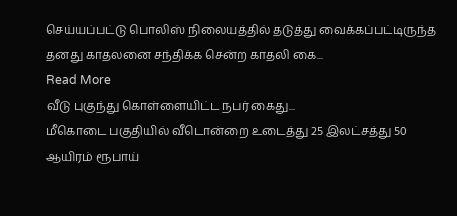செய்யப்பட்டு பொலிஸ் நிலையத்தில் தடுத்து வைக்கப்பட்டிருந்த தனது காதலனை சந்திக்க சென்ற காதலி கை...
Read More
வீடு புகுந்து கொள்ளையிட்ட நபர் கைது...
மீகொடை பகுதியில் வீடொன்றை உடைத்து 25 இலட்சத்து 50 ஆயிரம் ரூபாய்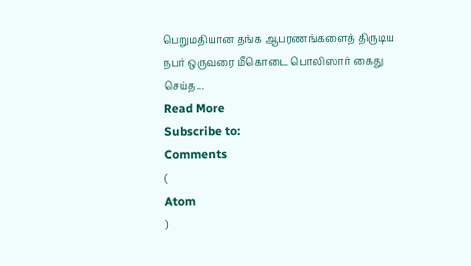பெறுமதியான தங்க ஆபரணங்களைத் திருடிய நபர் ஒருவரை மீகொடை பொலிஸார் கைது செய்த...
Read More
Subscribe to:
Comments
(
Atom
)